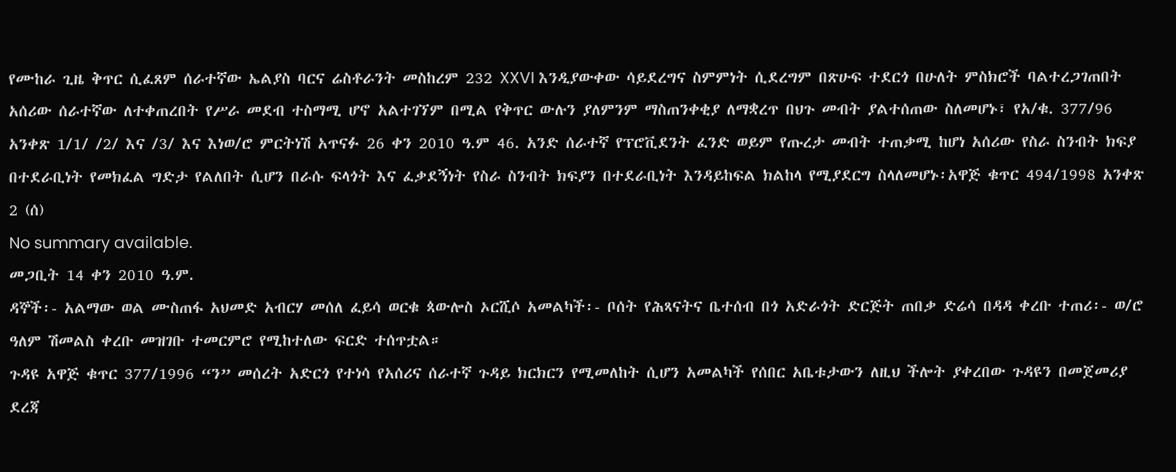የሙከራ ጊዜ ቅጥር ሲፈጸም ሰራተኛው ኤልያስ ባርና ሬስቶራንት መስከረም 232 XXVI እንዲያውቀው ሳይደረግና ስምምነት ሲደረግም በጽሁፍ ተደርጎ በሁለት ምስክሮች ባልተረጋገጠበት አሰሪው ሰራተኛው ለተቀጠረበት የሥራ መደብ ተስማሚ ሆኖ አልተገኘም በሚል የቅጥር ውሉን ያለምንም ማስጠንቀቂያ ለማቋረጥ በህጉ መብት ያልተሰጠው ስለመሆኑ፣ የአ/ቁ. 377/96 አንቀጽ 1/1/ /2/ እና /3/ እና እነወ/ሮ ምርትነሽ አጥናፉ 26 ቀን 2010 ዓ.ም 46. አንድ ሰራተኛ የፕሮቪደንት ፈንድ ወይም የጡረታ መብት ተጠቃሚ ከሆነ አሰሪው የስራ ስንብት ክፍያ በተደራቢነት የመክፈል ግድታ የልለበት ሲሆን በራሱ ፍላጎት እና ፈቃደኝነት የስራ ስንብት ክፍያን በተደራቢነት እንዳይከፍል ክልከላ የሚያደርግ ስላለመሆኑ፡አዋጅ ቁጥር 494/1998 አንቀጽ 2 (ሰ)
No summary available.
መጋቢት 14 ቀን 2010 ዓ.ም.
ዳኞች፡- አልማው ወል ሙስጠፋ አህመድ አብርሃ መሰለ ፈይሳ ወርቁ ጳውሎስ ኦርሺሶ አመልካች፡- ቦሰት የሕጻናትና ቤተሰብ በጎ አድራጎት ድርጅት ጠበቃ ድሬሳ በዳዳ ቀረቡ ተጠሪ፡- ወ/ሮ ዓለም ሽመልስ ቀረቡ መዝገቡ ተመርምሮ የሚከተለው ፍርድ ተሰጥቷል።
ጉዳዩ አዋጅ ቁጥር 377/1996 “ን” መሰረት አድርጎ የተነሳ የአሰሪና ሰራተኛ ጉዳይ ክርክርን የሚመለከት ሲሆን አመልካች የሰበር አቤቱታውን ለዚህ ችሎት ያቀረበው ጉዳዩን በመጀመሪያ ደረጃ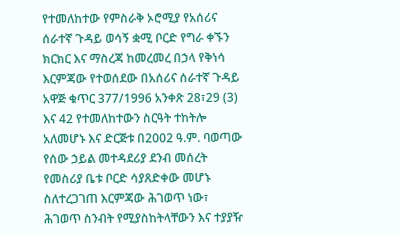የተመለከተው የምስራቅ ኦሮሚያ የአሰሪና ሰራተኛ ጉዳይ ወሳኝ ቋሚ ቦርድ የግራ ቀኙን ክርክር እና ማስረጃ ከመረመረ በኃላ የቅነሳ እርምጃው የተወሰደው በአሰሪና ሰራተኛ ጉዳይ አዋጅ ቁጥር 377/1996 አንቀጽ 28፣29 (3) እና 42 የተመለከተውን ስርዓት ተከትሎ አለመሆኑ እና ድርጅቱ በ2002 ዓ.ም. ባወጣው የሰው ኃይል መተዳደሪያ ደንብ መሰረት የመስሪያ ቤቱ ቦርድ ሳያጸድቀው መሆኑ ስለተረጋገጠ እርምጃው ሕገወጥ ነው፣ ሕገወጥ ስንብት የሚያስከትላቸውን እና ተያያዥ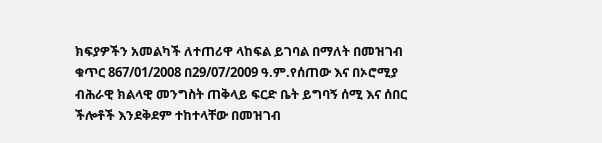ክፍያዎችን አመልካች ለተጠሪዋ ላከፍል ይገባል በማለት በመዝገብ ቁጥር 867/01/2008 በ29/07/2009 ዓ.ም.የሰጠው እና በኦሮሚያ ብሕራዊ ክልላዊ መንግስት ጠቅላይ ፍርድ ቤት ይግባኝ ሰሚ እና ሰበር ችሎቶች እንደቅደም ተከተላቸው በመዝገብ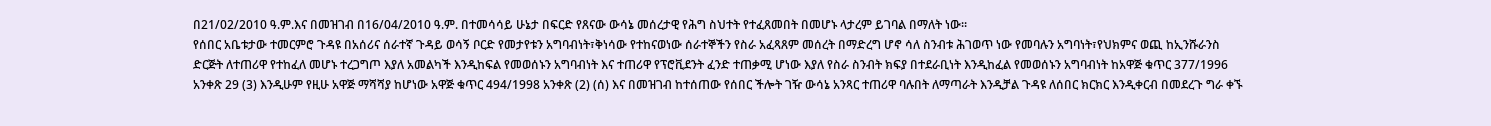በ21/02/2010 ዓ.ም.እና በመዝገብ በ16/04/2010 ዓ.ም. በተመሳሳይ ሁኔታ በፍርድ የጸናው ውሳኔ መሰረታዊ የሕግ ስህተት የተፈጸመበት በመሆኑ ላታረም ይገባል በማለት ነው።
የሰበር አቤቱታው ተመርምሮ ጉዳዩ በአሰሪና ሰራተኛ ጉዳይ ወሳኝ ቦርድ የመታየቱን አግባብነት፣ቅነሳው የተከናወነው ሰራተኞችን የስራ አፈጻጸም መሰረት በማድረግ ሆኖ ሳለ ስንብቱ ሕገወጥ ነው የመባሉን አግባነት፣የህክምና ወጪ ከኢንሹራንስ ድርጅት ለተጠሪዋ የተከፈለ መሆኑ ተረጋግጦ እያለ አመልካች እንዲከፍል የመወሰኑን አግባብነት እና ተጠሪዋ የፕሮቪደንት ፈንድ ተጠቃሚ ሆነው እያለ የስራ ስንብት ክፍያ በተደራቢነት እንዲከፈል የመወሰኑን አግባብነት ከአዋጅ ቁጥር 377/1996 አንቀጽ 29 (3) እንዲሁም የዚሁ አዋጅ ማሻሻያ ከሆነው አዋጅ ቁጥር 494/1998 አንቀጽ (2) (ሰ) እና በመዝገብ ከተሰጠው የሰበር ችሎት ገዥ ውሳኔ አንጻር ተጠሪዋ ባሉበት ለማጣራት እንዲቻል ጉዳዩ ለሰበር ክርክር እንዲቀርብ በመደረጉ ግራ ቀኙ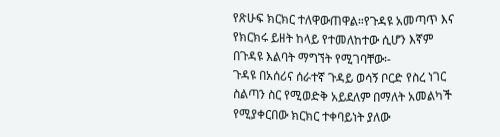የጽሁፍ ክርክር ተለዋውጠዋል።የጉዳዩ አመጣጥ እና የክርክሩ ይዘት ከላይ የተመለከተው ሲሆን እኛም በጉዳዩ እልባት ማግኘት የሚገባቸው፡-
ጉዳዩ በአሰሪና ሰራተኛ ጉዳይ ወሳኝ ቦርድ የስረ ነገር ስልጣን ስር የሚወድቅ አይደለም በማለት አመልካች የሚያቀርበው ክርክር ተቀባይነት ያለው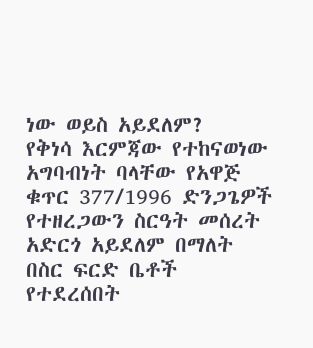ነው ወይስ አይደለም?
የቅነሳ እርምጃው የተከናወነው አግባብነት ባላቸው የአዋጅ ቁጥር 377/1996 ድንጋጌዎች የተዘረጋውን ስርዓት መሰረት አድርጎ አይደለም በማለት በስር ፍርድ ቤቶች የተደረሰበት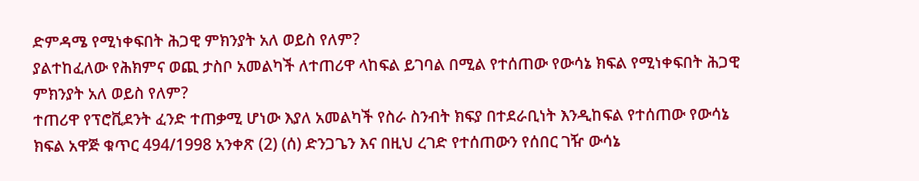ድምዳሜ የሚነቀፍበት ሕጋዊ ምክንያት አለ ወይስ የለም?
ያልተከፈለው የሕክምና ወጪ ታስቦ አመልካች ለተጠሪዋ ላከፍል ይገባል በሚል የተሰጠው የውሳኔ ክፍል የሚነቀፍበት ሕጋዊ ምክንያት አለ ወይስ የለም?
ተጠሪዋ የፕሮቪደንት ፈንድ ተጠቃሚ ሆነው እያለ አመልካች የስራ ስንብት ክፍያ በተደራቢነት እንዲከፍል የተሰጠው የውሳኔ ክፍል አዋጅ ቁጥር 494/1998 አንቀጽ (2) (ሰ) ድንጋጌን እና በዚህ ረገድ የተሰጠውን የሰበር ገዥ ውሳኔ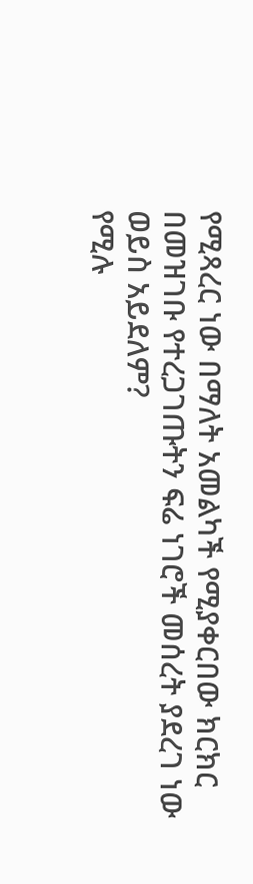የሚጻረር ነው በማለት አመልካች የሚያቀርበው ክርክር በመዝገቡ የተረጋገጡትን ፍሬ ነገሮች መሰረት ያደረገ ነው ወይስ አይደለም?
የሚሉ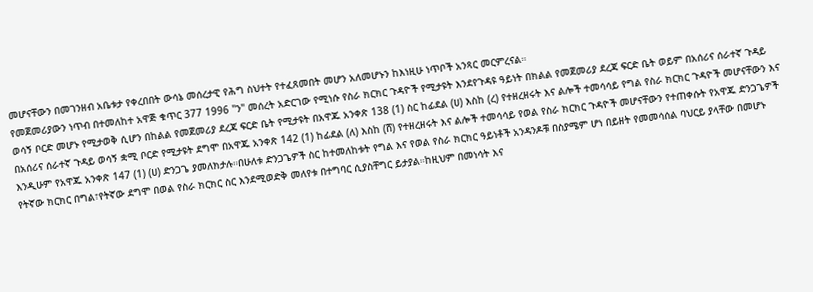መሆናቸውን በመገንዘብ አቤቱታ የቀረበበት ውሳኔ መሰረታዊ የሕግ ስህተት የተፈጸመበት መሆን አለመሆኑን ከእነዚሁ ነጥቦች አንጻር መርምረናል።
የመጀመሪያውን ነጥብ በተመለከተ አዋጅ ቁጥር 377 1996 "ን" መሰረት አድርገው የሚነሱ የስራ ክርክር ጉዳዮች የሚታዩት እንደየጉዳዩ ዓይነት በክልል የመጀመሪያ ደረጃ ፍርድ ቤት ወይም በአሰሪና ሰራተኛ ጉዳይ ወሳኝ ቦርድ መሆኑ የሚታወቅ ሲሆን በከልል የመጀመሪያ ደረጃ ፍርድ ቤት የሚታዩት በአዋጁ አንቀጽ 138 (1) ስር ከፊደል (ሀ) እስከ (ረ) የተዘረዘሩት እና ልሎች ተመሳሳይ የግል የስራ ክርክር ጉዳዮች መሆናቸውን እና በአሰሪና ሰራተኛ ጉዳይ ወሳኝ ቋሚ ቦርድ የሚታዩት ደግሞ በአዋጁ አንቀጽ 142 (1) ከፊደል (ለ) እስከ (ሸ) የተዘረዘሩት እና ልሎች ተመሳሳይ የወል የስራ ክርክር ጉዳዮች መሆናቸውን የተጠቀሱት የአዋጁ ድንጋጌዎች እንዲሁም የአዋጁ አንቀጽ 147 (1) (ሀ) ድንጋጌ ያመለክታሉ።በሁለቱ ድንጋጌዎች ስር ከተመለከቱት የግል እና የወል የስራ ክርክር ዓይነቶች አንዳንዶቹ በስያሜም ሆነ በይዘት የመመሳሰል ባህርይ ያላቸው በመሆኑ የትኛው ክርክር በግል፣የትኛው ደግሞ በወል የስራ ክርክር ስር እንደሚወድቅ መለየቱ በተግባር ሲያስቸግር ይታያል።ከዚህም በመነሳት እና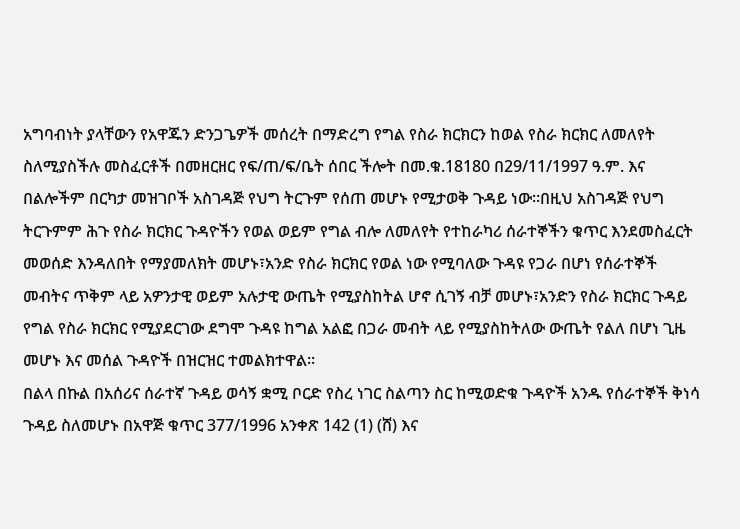አግባብነት ያላቸውን የአዋጁን ድንጋጌዎች መሰረት በማድረግ የግል የስራ ክርክርን ከወል የስራ ክርክር ለመለየት ስለሚያስችሉ መስፈርቶች በመዘርዘር የፍ/ጠ/ፍ/ቤት ሰበር ችሎት በመ.ቁ.18180 በ29/11/1997 ዓ.ም. እና በልሎችም በርካታ መዝገቦች አስገዳጅ የህግ ትርጉም የሰጠ መሆኑ የሚታወቅ ጉዳይ ነው።በዚህ አስገዳጅ የህግ ትርጉምም ሕጉ የስራ ክርክር ጉዳዮችን የወል ወይም የግል ብሎ ለመለየት የተከራካሪ ሰራተኞችን ቁጥር እንደመስፈርት መወሰድ እንዳለበት የማያመለክት መሆኑ፣አንድ የስራ ክርክር የወል ነው የሚባለው ጉዳዩ የጋራ በሆነ የሰራተኞች መብትና ጥቅም ላይ አዎንታዊ ወይም አሉታዊ ውጤት የሚያስከትል ሆኖ ሲገኝ ብቻ መሆኑ፣አንድን የስራ ክርክር ጉዳይ የግል የስራ ክርክር የሚያደርገው ደግሞ ጉዳዩ ከግል አልፎ በጋራ መብት ላይ የሚያስከትለው ውጤት የልለ በሆነ ጊዜ መሆኑ እና መሰል ጉዳዮች በዝርዝር ተመልክተዋል።
በልላ በኩል በአሰሪና ሰራተኛ ጉዳይ ወሳኝ ቋሚ ቦርድ የስረ ነገር ስልጣን ስር ከሚወድቁ ጉዳዮች አንዱ የሰራተኞች ቅነሳ ጉዳይ ስለመሆኑ በአዋጅ ቁጥር 377/1996 አንቀጽ 142 (1) (ሸ) እና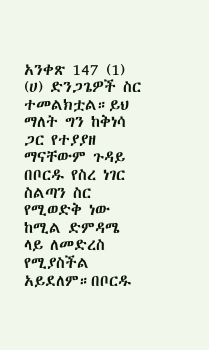አንቀጽ 147 (1) (ሀ) ድንጋጌዎች ስር ተመልክቷል።ይህ ማለት ግን ከቅነሳ ጋር የተያያዘ ማናቸውም ጉዳይ በቦርዱ የስረ ነገር ስልጣን ስር የሚወድቅ ነው ከሚል ድምዳሜ ላይ ለመድረስ የሚያስችል አይደለም።በቦርዱ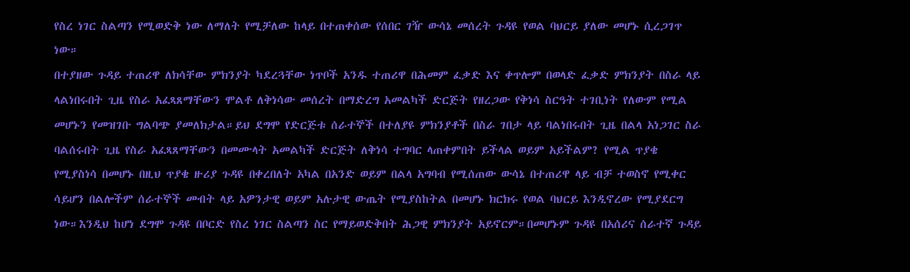የስረ ነገር ስልጣን የሚወድቅ ነው ለማለት የሚቻለው ከላይ በተጠቀሰው የሰበር ገዥ ውሳኔ መሰረት ጉዳዩ የወል ባህርይ ያለው መሆኑ ሲረጋገጥ ነው።
በተያዘው ጉዳይ ተጠሪዋ ለክሳቸው ምክንያት ካደረጓቸው ነጥቦች አንዱ ተጠሪዋ በሕመም ፈቃድ እና ቀጥሎም በወላድ ፈቃድ ምክንያት በስራ ላይ ላልነበሩበት ጊዜ የስራ አፈጻጸማቸውን ሞልቶ ለቅነሳው መሰረት በማድረግ አመልካች ድርጅት የዘረጋው የቅነሳ ስርዓት ተገቢነት የለውም የሚል መሆኑን የመዝገቡ ግልባጭ ያመለክታል።ይህ ደግሞ የድርጅቱ ሰራተኞች በተለያዩ ምክንያቶች በስራ ገበታ ላይ ባልነበሩበት ጊዜ በልላ አነጋገር ስራ ባልሰሩበት ጊዜ የስራ አፈጻጸማቸውን በመሙላት አመልካች ድርጅት ለቅነሳ ተግባር ላጠቀምበት ይችላል ወይም አይችልም? የሚል ጥያቄ የሚያስነሳ በመሆኑ በዚህ ጥያቄ ዙሪያ ጉዳዩ በቀረበለት አካል በአንድ ወይም በልላ አግባብ የሚሰጠው ውሳኔ በተጠሪዋ ላይ ብቻ ተወስኖ የሚቀር ሳይሆን በልሎችም ሰራተኞች መብት ላይ አዎንታዊ ወይም አሉታዊ ውጤት የሚያስከትል በመሆኑ ክርክሩ የወል ባህርይ እንዲኖረው የሚያደርግ ነው።እንዲህ ከሆነ ደግሞ ጉዳዩ በቦርድ የስረ ነገር ስልጣን ስር የማይወድቅበት ሕጋዊ ምክንያት አይኖርም።በመሆኑም ጉዳዩ በአሰሪና ሰራተኛ ጉዳይ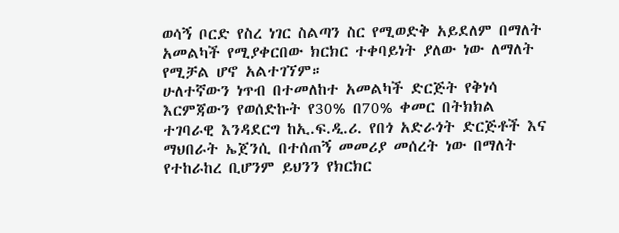ወሳኝ ቦርድ የስረ ነገር ስልጣን ስር የሚወድቅ አይደለም በማለት አመልካች የሚያቀርበው ክርክር ተቀባይነት ያለው ነው ለማለት የሚቻል ሆኖ አልተገኘም።
ሁለተኛውን ነጥብ በተመለከተ አመልካች ድርጅት የቅነሳ እርምጃውን የወሰድኩት የ30% በ70% ቀመር በትክክል ተገባራዊ እንዳደርግ ከኢ.ፍ.ዲ.ሪ. የበጎ አድራጎት ድርጅቶች እና ማህበራት ኤጀንሲ በተሰጠኝ መመሪያ መሰረት ነው በማለት የተከራከረ ቢሆንም ይህንን የክርክር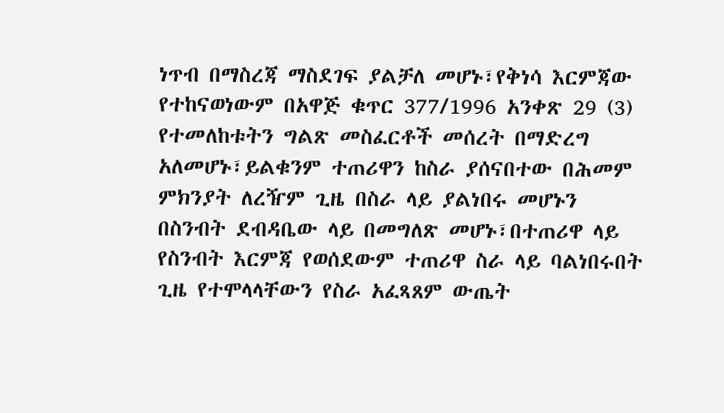ነጥብ በማስረጃ ማስደገፍ ያልቻለ መሆኑ፣የቅነሳ እርምጃው የተከናወነውም በአዋጅ ቁጥር 377/1996 አንቀጽ 29 (3) የተመለከቱትን ግልጽ መስፈርቶች መሰረት በማድረግ አለመሆኑ፣ይልቁንም ተጠሪዋን ከስራ ያሰናበተው በሕመም ምክንያት ለረዥም ጊዜ በስራ ላይ ያልነበሩ መሆኑን በስንብት ደብዳቤው ላይ በመግለጽ መሆኑ፣በተጠሪዋ ላይ የስንብት እርምጃ የወሰደውም ተጠሪዋ ስራ ላይ ባልነበሩበት ጊዜ የተሞላላቸውን የስራ አፈጻጸም ውጤት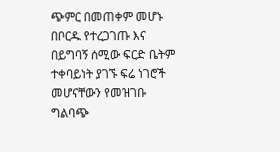ጭምር በመጠቀም መሆኑ በቦርዱ የተረጋገጡ እና በይግባኝ ሰሚው ፍርድ ቤትም ተቀባይነት ያገኙ ፍሬ ነገሮች መሆናቸውን የመዝገቡ ግልባጭ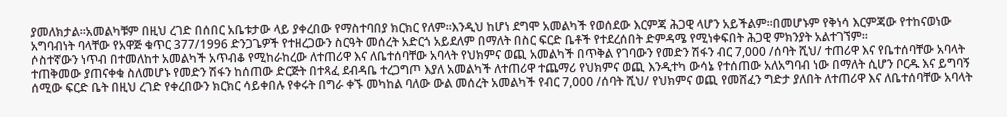ያመለክታል።አመልካቹም በዚህ ረገድ በሰበር አቤቱታው ላይ ያቀረበው የማስተባበያ ክርክር የለም።እንዲህ ከሆነ ደግሞ አመልካች የወሰደው እርምጃ ሕጋዊ ላሆን አይችልም።በመሆኑም የቅነሳ እርምጃው የተከናወነው አግባብነት ባላቸው የአዋጅ ቁጥር 377/1996 ድንጋጌዎች የተዘረጋውን ስርዓት መሰረት አድርጎ አይደለም በማለት በስር ፍርድ ቤቶች የተደረሰበት ድምዳሜ የሚነቀፍበት ሕጋዊ ምክንያት አልተገኘም።
ሶስተኛውን ነጥብ በተመለከተ አመልካች አጥብቆ የሚከራከረው ለተጠሪዋ እና ለቤተሰባቸው አባላት የህክምና ወጪ አመልካች በጥቅል የገባውን የመድን ሽፋን ብር 7,000 /ሰባት ሺህ/ ተጠሪዋ እና የቤተሰባቸው አባላት ተጠቅመው ያጠናቀቁ ስለመሆኑ የመድን ሽፋን ከሰጠው ድርጅት በተጻፈ ደብዳቤ ተረጋግጦ እያለ አመልካች ለተጠሪዋ ተጨማሪ የህክምና ወጪ እንዲተካ ውሳኔ የተሰጠው አለአግባብ ነው በማለት ሲሆን ቦርዱ እና ይግባኝ ሰሚው ፍርድ ቤት በዚህ ረገድ የቀረበውን ክርክር ሳይቀበሉ የቀሩት በግራ ቀኙ መካከል ባለው ውል መሰረት አመልካች የብር 7,000 /ሰባት ሺህ/ የህክምና ወጪ የመሸፈን ግድታ ያለበት ለተጠሪዋ እና ለቤተሰባቸው አባላት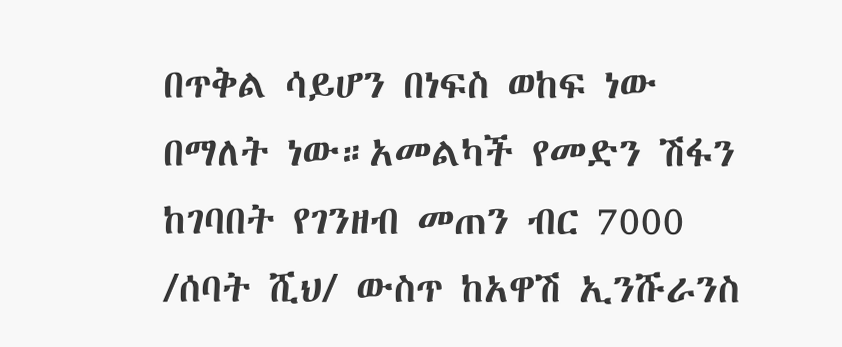በጥቅል ሳይሆን በነፍስ ወከፍ ነው በማለት ነው።አመልካች የመድን ሽፋን ከገባበት የገንዘብ መጠን ብር 7000 /ሰባት ሺህ/ ውስጥ ከአዋሽ ኢንሹራንስ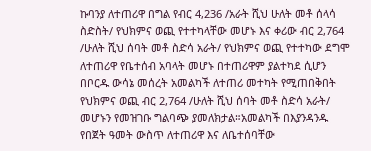ኩባንያ ለተጠሪዋ በግል የብር 4,236 /አራት ሺህ ሁለት መቶ ሰላሳ ስድስት/ የህክምና ወጪ የተተካላቸው መሆኑ እና ቀሪው ብር 2,764 /ሁለት ሺህ ሰባት መቶ ስድሳ አራት/ የህክምና ወጪ የተተካው ደግሞ ለተጠሪዋ የቤተሰብ አባላት መሆኑ በተጠሪዋም ያልተካደ ሲሆን በቦርዱ ውሳኔ መሰረት አመልካች ለተጠሪ መተካት የሚጠበቅበት የህክምና ወጪ ብር 2,764 /ሁለት ሺህ ሰባት መቶ ስድሳ አራት/ መሆኑን የመዝገቡ ግልባጭ ያመለክታል።አመልካች በእያንዳንዱ የበጀት ዓመት ውስጥ ለተጠሪዋ እና ለቤተሰባቸው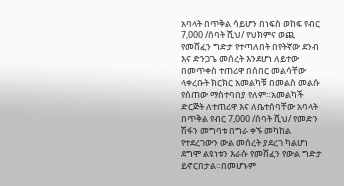አባላት በጥቅል ሳይሆን በነፍስ ወከፍ የብር 7,000 /ሰባት ሺህ/ የህክምና ወጪ የመሸፈን ግድታ የተጣለበት በየትኛው ደንብ እና ድንጋጌ መሰረት እንደሆነ ለይተው በመጥቀስ ተጠሪዋ በሰበር መልሳቸው ላቀረቡት ክርክር አመልካቹ በመልስ መልሱ የሰጠው ማስተባበያ የለም።አመልካች ድርጅት ለተጠሪዋ እና ለቤተሰባቸው አባላት በጥቅል የብር 7,000 /ሰባት ሺህ/ የመድን ሽፋን መግባቱ በግራ ቀኙ መካከል የተደረገውን ውል መሰረት ያደረገ ካልሆነ ደግሞ ልዩነቱን እራሱ የመሸፈን የውል ግድታ ይኖርበታል።በመሆኑም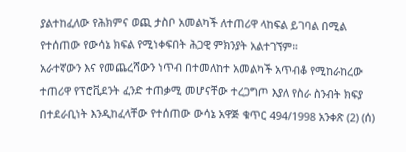ያልተከፈለው የሕክምና ወጪ ታስቦ አመልካች ለተጠሪዋ ላከፍል ይገባል በሚል የተሰጠው የውሳኔ ክፍል የሚነቀፍበት ሕጋዊ ምክንያት አልተገኘም።
አራተኛውን እና የመጨረሻውን ነጥብ በተመለከተ አመልካች አጥብቆ የሚከራከረው ተጠሪዋ የፕሮቪደንት ፈንድ ተጠቃሚ መሆናቸው ተረጋግጦ እያለ የስራ ስንብት ክፍያ በተደራቢነት እንዲከፈላቸው የተሰጠው ውሳኔ አዋጅ ቁጥር 494/1998 አንቀጽ (2) (ሰ)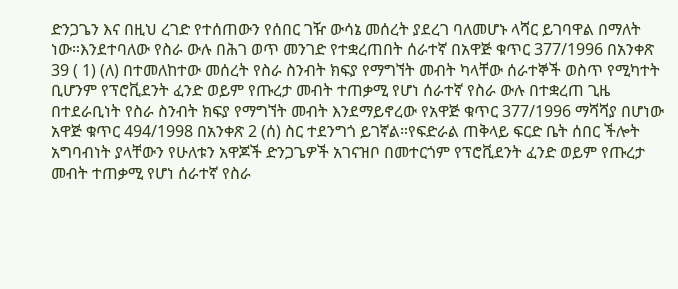ድንጋጌን እና በዚህ ረገድ የተሰጠውን የሰበር ገዥ ውሳኔ መሰረት ያደረገ ባለመሆኑ ላሻር ይገባዋል በማለት ነው።እንደተባለው የስራ ውሉ በሕገ ወጥ መንገድ የተቋረጠበት ሰራተኛ በአዋጅ ቁጥር 377/1996 በአንቀጽ 39 ( 1) (ለ) በተመለከተው መሰረት የስራ ስንብት ክፍያ የማግኘት መብት ካላቸው ሰራተኞች ወስጥ የሚካተት ቢሆንም የፕሮቪደንት ፈንድ ወይም የጡረታ መብት ተጠቃሚ የሆነ ሰራተኛ የስራ ውሉ በተቋረጠ ጊዜ በተደራቢነት የስራ ስንብት ክፍያ የማግኘት መብት እንደማይኖረው የአዋጅ ቁጥር 377/1996 ማሻሻያ በሆነው አዋጅ ቁጥር 494/1998 በአንቀጽ 2 (ሰ) ስር ተደንግጎ ይገኛል።የፍድራል ጠቅላይ ፍርድ ቤት ሰበር ችሎት አግባብነት ያላቸውን የሁለቱን አዋጆች ድንጋጌዎች አገናዝቦ በመተርጎም የፕሮቪደንት ፈንድ ወይም የጡረታ መብት ተጠቃሚ የሆነ ሰራተኛ የስራ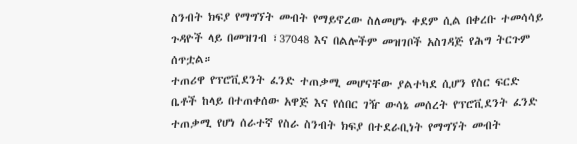ስንብት ክፍያ የማግኘት መብት የማይኖረው ስለመሆኑ ቀደም ሲል በቀረቡ ተመሳሳይ ጉዳዮች ላይ በመዝገብ ፣37048 እና በልሎችም መዝገቦች አስገዳጅ የሕግ ትርጉም ሰጥቷል።
ተጠሪዋ የፕሮቪደንት ፈንድ ተጠቃሚ መሆናቸው ያልተካደ ሲሆን የስር ፍርድ ቤቶች ከላይ በተጠቀሰው አዋጅ እና የሰበር ገዥ ውሳኔ መሰረት የፕሮቪደንት ፈንድ ተጠቃሚ የሆነ ሰራተኛ የስራ ስንብት ክፍያ በተደራቢነት የማግኘት መብት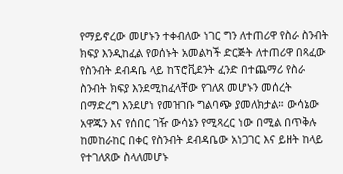የማይኖረው መሆኑን ተቀብለው ነገር ግን ለተጠሪዋ የስራ ስንብት ክፍያ እንዲከፈል የወሰኑት አመልካች ድርጅት ለተጠሪዋ በጻፈው የስንብት ደብዳቤ ላይ ከፕሮቪደንት ፈንድ በተጨማሪ የስራ ስንብት ክፍያ እንደሚከፈላቸው የገለጸ መሆኑን መሰረት በማድረግ እንደሆነ የመዝገቡ ግልባጭ ያመለክታል። ውሳኔው አዋጁን እና የሰበር ገዥ ውሳኔን የሚጻረር ነው በሚል በጥቅሉ ከመከራከር በቀር የስንብት ደብዳቤው አነጋገር እና ይዘት ከላይ የተገለጸው ስላለመሆኑ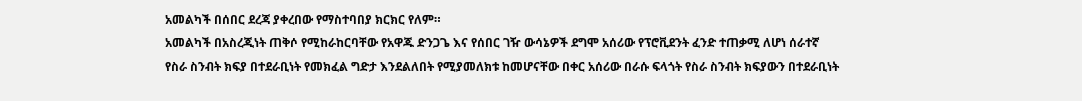አመልካች በሰበር ደረጃ ያቀረበው የማስተባበያ ክርክር የለም።
አመልካች በአስረጂነት ጠቅሶ የሚከራከርባቸው የአዋጁ ድንጋጌ እና የሰበር ገዥ ውሳኔዎች ደግሞ አሰሪው የፕሮቪደንት ፈንድ ተጠቃሚ ለሆነ ሰራተኛ የስራ ስንብት ክፍያ በተደራቢነት የመክፈል ግድታ እንደልለበት የሚያመለክቱ ከመሆናቸው በቀር አሰሪው በራሱ ፍላጎት የስራ ስንብት ክፍያውን በተደራቢነት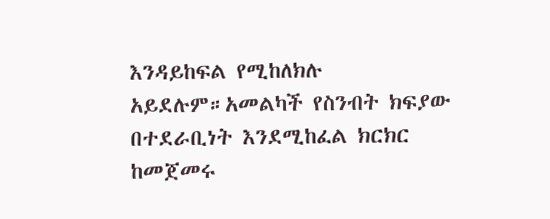እንዳይከፍል የሚከለክሉ አይደሉም።አመልካች የስንብት ክፍያው በተደራቢነት እንደሚከፈል ክርክር ከመጀመሩ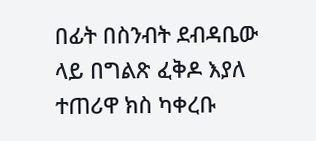በፊት በስንብት ደብዳቤው ላይ በግልጽ ፈቅዶ እያለ ተጠሪዋ ክስ ካቀረቡ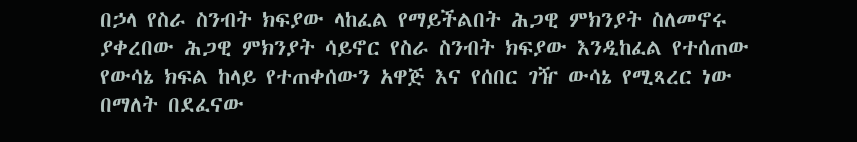በኃላ የስራ ስንብት ክፍያው ላከፈል የማይችልበት ሕጋዊ ምክንያት ስለመኖሩ ያቀረበው ሕጋዊ ምክንያት ሳይኖር የስራ ስንብት ክፍያው እንዲከፈል የተሰጠው የውሳኔ ክፍል ከላይ የተጠቀሰውን አዋጅ እና የሰበር ገዥ ውሳኔ የሚጻረር ነው በማለት በደፈናው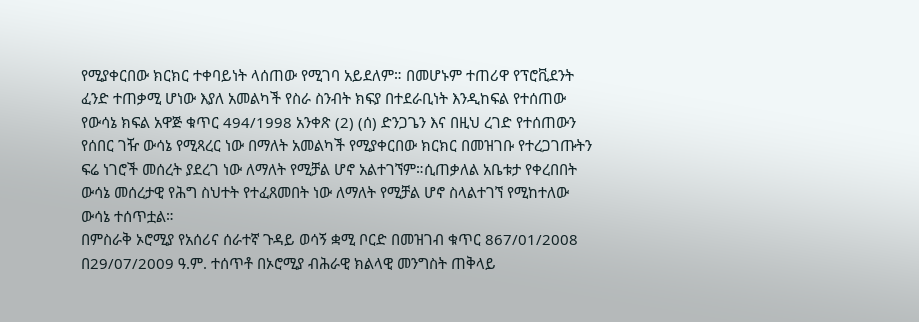የሚያቀርበው ክርክር ተቀባይነት ላሰጠው የሚገባ አይደለም። በመሆኑም ተጠሪዋ የፕሮቪደንት ፈንድ ተጠቃሚ ሆነው እያለ አመልካች የስራ ስንብት ክፍያ በተደራቢነት እንዲከፍል የተሰጠው የውሳኔ ክፍል አዋጅ ቁጥር 494/1998 አንቀጽ (2) (ሰ) ድንጋጌን እና በዚህ ረገድ የተሰጠውን የሰበር ገዥ ውሳኔ የሚጻረር ነው በማለት አመልካች የሚያቀርበው ክርክር በመዝገቡ የተረጋገጡትን ፍሬ ነገሮች መሰረት ያደረገ ነው ለማለት የሚቻል ሆኖ አልተገኘም።ሲጠቃለል አቤቱታ የቀረበበት ውሳኔ መሰረታዊ የሕግ ስህተት የተፈጸመበት ነው ለማለት የሚቻል ሆኖ ስላልተገኘ የሚከተለው ውሳኔ ተሰጥቷል።
በምስራቅ ኦሮሚያ የአሰሪና ሰራተኛ ጉዳይ ወሳኝ ቋሚ ቦርድ በመዝገብ ቁጥር 867/01/2008 በ29/07/2009 ዓ.ም. ተሰጥቶ በኦሮሚያ ብሕራዊ ክልላዊ መንግስት ጠቅላይ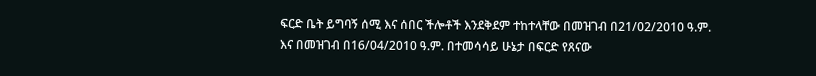ፍርድ ቤት ይግባኝ ሰሚ እና ሰበር ችሎቶች እንደቅደም ተከተላቸው በመዝገብ በ21/02/2010 ዓ.ም. እና በመዝገብ በ16/04/2010 ዓ.ም. በተመሳሳይ ሁኔታ በፍርድ የጸናው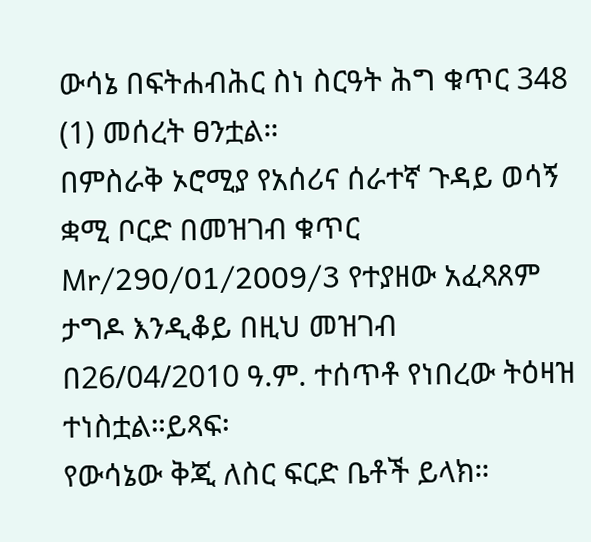ውሳኔ በፍትሐብሕር ስነ ስርዓት ሕግ ቁጥር 348 (1) መሰረት ፀንቷል።
በምስራቅ ኦሮሚያ የአሰሪና ሰራተኛ ጉዳይ ወሳኝ ቋሚ ቦርድ በመዝገብ ቁጥር Mr/290/01/2009/3 የተያዘው አፈጻጸም ታግዶ እንዲቆይ በዚህ መዝገብ በ26/04/2010 ዓ.ም. ተሰጥቶ የነበረው ትዕዛዝ ተነስቷል።ይጻፍ፡
የውሳኔው ቅጂ ለስር ፍርድ ቤቶች ይላክ።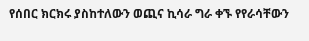የሰበር ክርክሩ ያስከተለውን ወጪና ኪሳራ ግራ ቀኙ የየራሳቸውን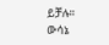ይቻሉ።
ውሳኔ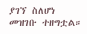ያገኘ ስለሆነ መዝገቡ ተዘግቷል።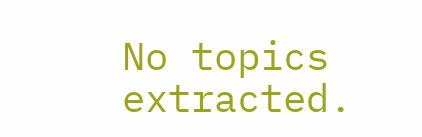No topics extracted.